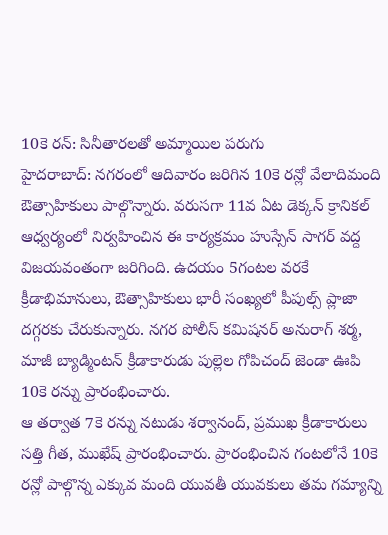10కె రన్: సినీతారలతో అమ్మాయిల పరుగు
హైదరాబాద్: నగరంలో ఆదివారం జరిగిన 10కె రన్లో వేలాదిమంది ఔత్సాహికులు పాల్గొన్నారు. వరుసగా 11వ ఏట డెక్కన్ క్రానికల్ ఆధ్వర్యంలో నిర్వహించిన ఈ కార్యక్రమం హుస్సేన్ సాగర్ వద్ద విజయవంతంగా జరిగింది. ఉదయం 5గంటల వరకే క్రీడాభిమానులు, ఔత్సాహికులు భారీ సంఖ్యలో పీపుల్స్ ప్లాజా దగ్గరకు చేరుకున్నారు. నగర పోలీస్ కమిషనర్ అనురాగ్ శర్మ, మాజీ బ్యాడ్మింటన్ క్రీడాకారుడు పుల్లెల గోపిచంద్ జెండా ఊపి 10కె రన్ను ప్రారంభించారు.
ఆ తర్వాత 7కె రన్ను నటుడు శర్వానంద్, ప్రముఖ క్రీడాకారులు సత్తి గీత, ముఖేష్ ప్రారంభించారు. ప్రారంభించిన గంటలోనే 10కె రన్లో పాల్గొన్న ఎక్కువ మంది యువతీ యువకులు తమ గమ్యాన్ని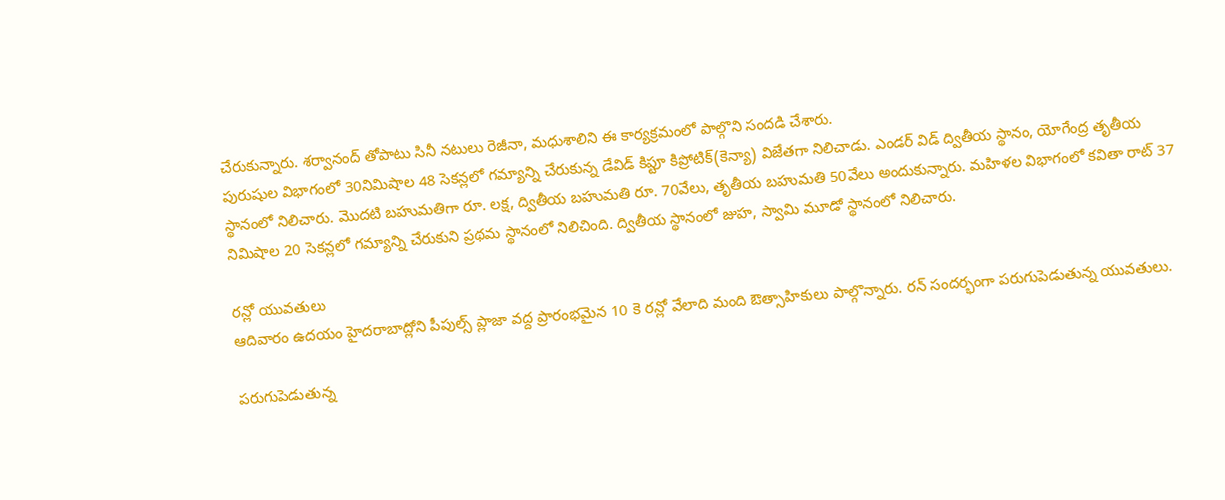చేరుకున్నారు. శర్వానంద్ తోపాటు సినీ నటులు రెజీనా, మధుశాలిని ఈ కార్యక్రమంలో పాల్గొని సందడి చేశారు.
పురుషుల విభాగంలో 30నిమిషాల 48 సెకన్లలో గమ్యాన్ని చేరుకున్న డేవిడ్ కిప్టూ కిప్రోటిక్(కెన్యా) విజేతగా నిలిచాడు. ఎండర్ విడ్ ద్వితీయ స్థానం, యోగేంద్ర తృతీయ స్థానంలో నిలిచారు. మొదటి బహుమతిగా రూ. లక్ష, ద్వితీయ బహుమతి రూ. 70వేలు, తృతీయ బహుమతి 50వేలు అందుకున్నారు. మహిళల విభాగంలో కవితా రాట్ 37 నిమిషాల 20 సెకన్లలో గమ్యాన్ని చేరుకుని ప్రథమ స్థానంలో నిలిచింది. ద్వితీయ స్థానంలో జుహ, స్వామి మూడో స్థానంలో నిలిచారు.

రన్లో యువతులు
ఆదివారం ఉదయం హైదరాబాద్లోని పీపుల్స్ ప్లాజా వద్ద ప్రారంభమైన 10 కె రన్లో వేలాది మంది ఔత్సాహికులు పాల్గొన్నారు. రన్ సందర్భంగా పరుగుపెడుతున్న యువతులు.

పరుగుపెడుతున్న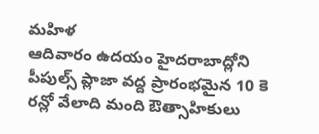మహిళ
ఆదివారం ఉదయం హైదరాబాద్లోని పీపుల్స్ ప్లాజా వద్ద ప్రారంభమైన 10 కె రన్లో వేలాది మంది ఔత్సాహికులు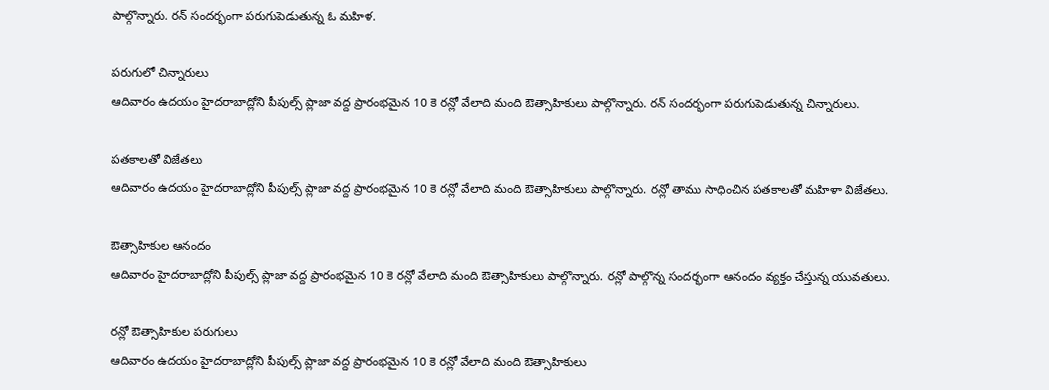పాల్గొన్నారు. రన్ సందర్భంగా పరుగుపెడుతున్న ఓ మహిళ.

పరుగులో చిన్నారులు
ఆదివారం ఉదయం హైదరాబాద్లోని పీపుల్స్ ప్లాజా వద్ద ప్రారంభమైన 10 కె రన్లో వేలాది మంది ఔత్సాహికులు పాల్గొన్నారు. రన్ సందర్భంగా పరుగుపెడుతున్న చిన్నారులు.

పతకాలతో విజేతలు
ఆదివారం ఉదయం హైదరాబాద్లోని పీపుల్స్ ప్లాజా వద్ద ప్రారంభమైన 10 కె రన్లో వేలాది మంది ఔత్సాహికులు పాల్గొన్నారు. రన్లో తాము సాధించిన పతకాలతో మహిళా విజేతలు.

ఔత్సాహికుల ఆనందం
ఆదివారం హైదరాబాద్లోని పీపుల్స్ ప్లాజా వద్ద ప్రారంభమైన 10 కె రన్లో వేలాది మంది ఔత్సాహికులు పాల్గొన్నారు. రన్లో పాల్గొన్న సందర్భంగా ఆనందం వ్యక్తం చేస్తున్న యువతులు.

రన్లో ఔత్సాహికుల పరుగులు
ఆదివారం ఉదయం హైదరాబాద్లోని పీపుల్స్ ప్లాజా వద్ద ప్రారంభమైన 10 కె రన్లో వేలాది మంది ఔత్సాహికులు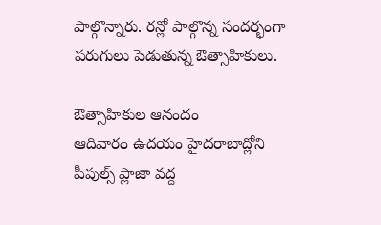పాల్గొన్నారు. రన్లో పాల్గొన్న సందర్భంగా పరుగులు పెడుతున్న ఔత్సాహికులు.

ఔత్సాహికుల ఆనందం
ఆదివారం ఉదయం హైదరాబాద్లోని పీపుల్స్ ప్లాజా వద్ద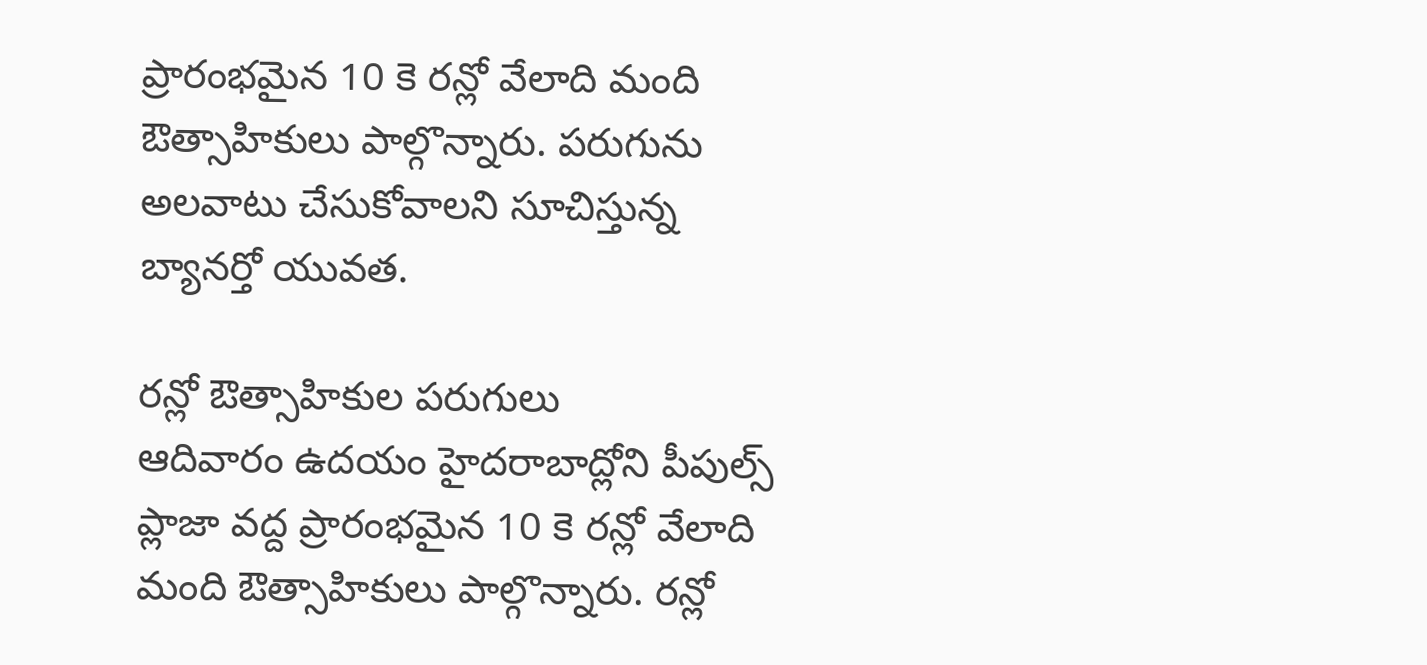ప్రారంభమైన 10 కె రన్లో వేలాది మంది ఔత్సాహికులు పాల్గొన్నారు. పరుగును అలవాటు చేసుకోవాలని సూచిస్తున్న బ్యానర్తో యువత.

రన్లో ఔత్సాహికుల పరుగులు
ఆదివారం ఉదయం హైదరాబాద్లోని పీపుల్స్ ప్లాజా వద్ద ప్రారంభమైన 10 కె రన్లో వేలాది మంది ఔత్సాహికులు పాల్గొన్నారు. రన్లో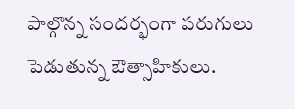పాల్గొన్న సందర్భంగా పరుగులు పెడుతున్న ఔత్సాహికులు.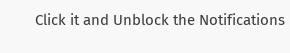Click it and Unblock the Notifications